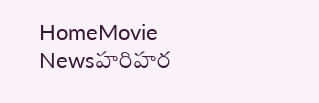HomeMovie Newsహరిహర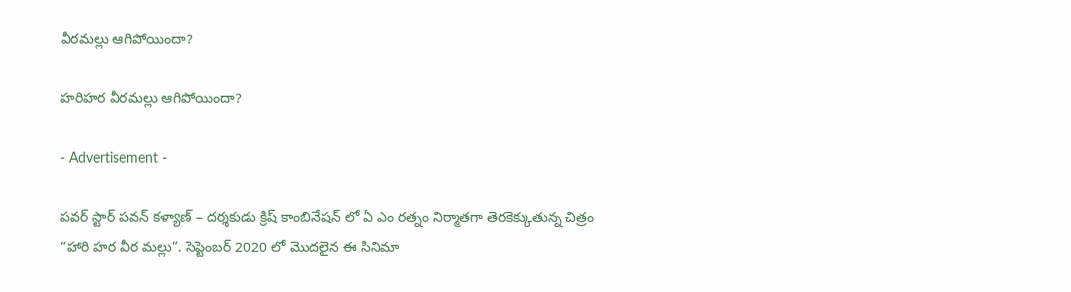వీరమల్లు ఆగిపోయిందా?

హరిహర వీరమల్లు ఆగిపోయిందా?

- Advertisement -

పవర్ స్టార్ పవన్ కళ్యాణ్ – దర్శకుడు క్రిష్ కాంబినేషన్ లో ఏ ఎం రత్నం నిర్మాతగా తెరకెక్కుతున్న చిత్రం “హారి హర వీర మల్లు”. సెప్టెంబర్ 2020 లో మొదలైన ఈ సినిమా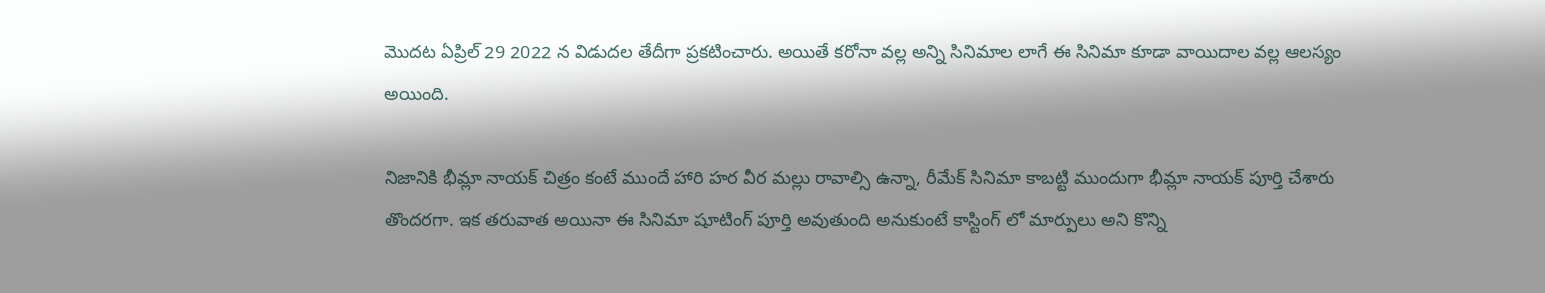మొదట ఏప్రిల్ 29 2022 న విడుదల తేదీగా ప్రకటించారు. అయితే కరోనా వల్ల అన్ని సినిమాల లాగే ఈ సినిమా కూడా వాయిదాల వల్ల ఆలస్యం అయింది.

నిజానికి భీమ్లా నాయక్ చిత్రం కంటే ముందే హారి హర వీర మల్లు రావాల్సి ఉన్నా, రీమేక్ సినిమా కాబట్టి ముందుగా భీమ్లా నాయక్ పూర్తి చేశారు తొందరగా. ఇక తరువాత అయినా ఈ సినిమా షూటింగ్ పూర్తి అవుతుంది అనుకుంటే కాస్టింగ్ లో మార్పులు అని కొన్ని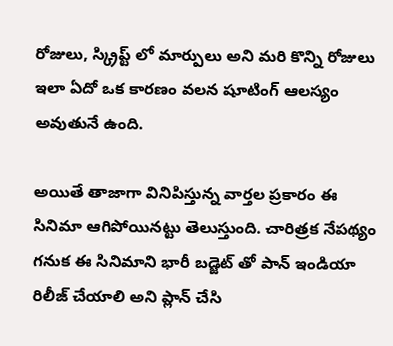రోజులు, స్క్రిప్ట్ లో మార్పులు అని మరి కొన్ని రోజులు ఇలా ఏదో ఒక కారణం వలన షూటింగ్ ఆలస్యం అవుతునే ఉంది.

అయితే తాజాగా వినిపిస్తున్న వార్తల ప్రకారం ఈ సినిమా ఆగిపోయినట్టు తెలుస్తుంది. చారిత్రక నేపథ్యం గనుక ఈ సినిమాని భారీ బడ్జెట్ తో పాన్ ఇండియా రిలీజ్ చేయాలి అని ప్లాన్ చేసి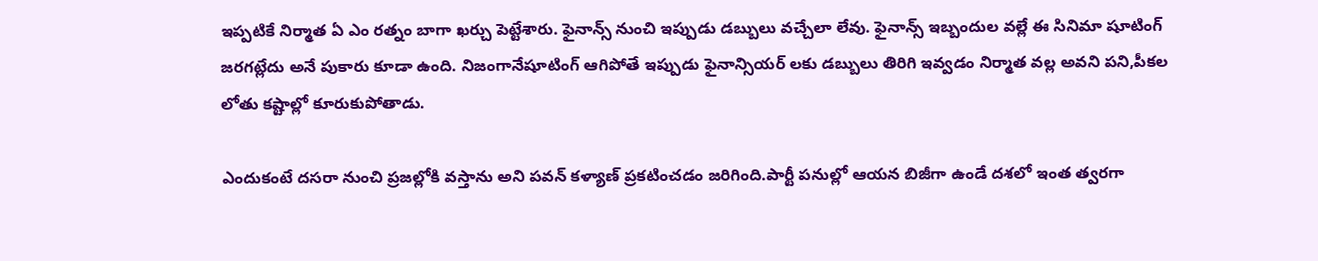ఇప్పటికే నిర్మాత ఏ ఎం రత్నం బాగా ఖర్చు పెట్టేశారు. ఫైనాన్స్ నుంచి ఇప్పుడు డబ్బులు వచ్చేలా లేవు. ఫైనాన్స్ ఇబ్బందుల వల్లే ఈ సినిమా షూటింగ్ జరగట్లేదు అనే పుకారు కూడా ఉంది. నిజంగానేషూటింగ్ ఆగిపోతే ఇప్పుడు ఫైనాన్సియర్ లకు డబ్బులు తిరిగి ఇవ్వడం నిర్మాత వల్ల అవని పని,పీకల లోతు కష్టాల్లో కూరుకుపోతాడు.

ఎందుకంటే దసరా నుంచి ప్రజల్లోకి వస్తాను అని పవన్ కళ్యాణ్ ప్రకటించడం జరిగింది.పార్టీ పనుల్లో ఆయన బిజీగా ఉండే దశలో ఇంత త్వరగా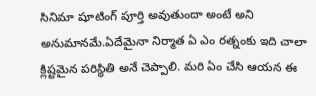సినిమా షూటింగ్ పూర్తి అవుతుందా అంటే అని అనుమానమే.ఏదేమైనా నిర్మాత ఏ ఎం రత్నంకు ఇది చాలా క్లిష్టమైన పరిస్థితి అనే చెప్పాలి. మరి ఏం చేసి ఆయన ఈ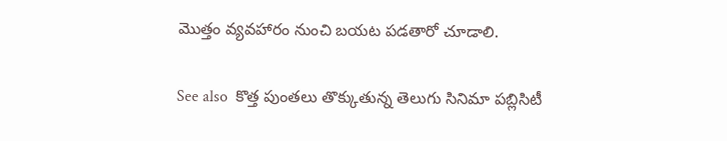మొత్తం వ్యవహారం నుంచి బయట పడతారో చూడాలి.

See also  కొత్త పుంతలు తొక్కుతున్న తెలుగు సినిమా పబ్లిసిటీ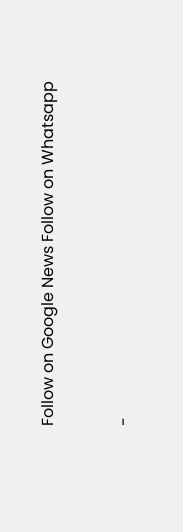Follow on Google News Follow on Whatsapp


-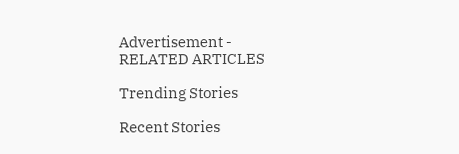Advertisement -
RELATED ARTICLES

Trending Stories

Recent Stories